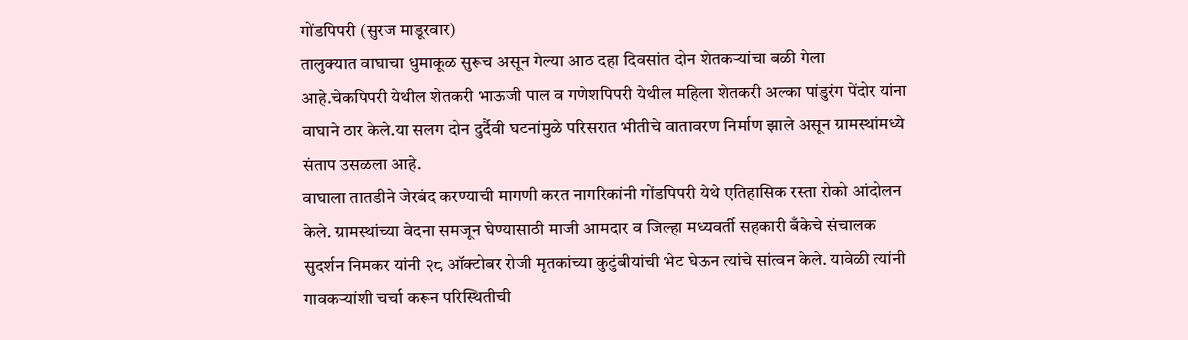गोंडपिपरी (सुरज माडूरवार)
तालुक्यात वाघाचा धुमाकूळ सुरूच असून गेल्या आठ दहा दिवसांत दोन शेतकऱ्यांचा बळी गेला आहे.चेकपिपरी येथील शेतकरी भाऊजी पाल व गणेशपिपरी येथील महिला शेतकरी अल्का पांडुरंग पेंदोर यांना वाघाने ठार केले.या सलग दोन दुर्दैवी घटनांमुळे परिसरात भीतीचे वातावरण निर्माण झाले असून ग्रामस्थांमध्ये संताप उसळला आहे.
वाघाला तातडीने जेरबंद करण्याची मागणी करत नागरिकांनी गोंडपिपरी येथे एतिहासिक रस्ता रोको आंदोलन केले. ग्रामस्थांच्या वेदना समजून घेण्यासाठी माजी आमदार व जिल्हा मध्यवर्ती सहकारी बँकेचे संचालक सुदर्शन निमकर यांनी २८ ऑक्टोबर रोजी मृतकांच्या कुटुंबीयांची भेट घेऊन त्यांचे सांत्वन केले. यावेळी त्यांनी गावकऱ्यांशी चर्चा करून परिस्थितीची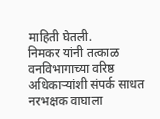माहिती घेतली.
निमकर यांनी तत्काळ वनविभागाच्या वरिष्ठ अधिकाऱ्यांशी संपर्क साधत नरभक्षक वाघाला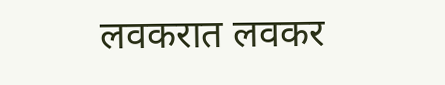लवकरात लवकर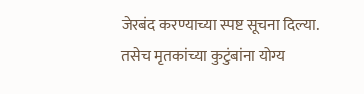जेरबंद करण्याच्या स्पष्ट सूचना दिल्या. तसेच मृतकांच्या कुटुंबांना योग्य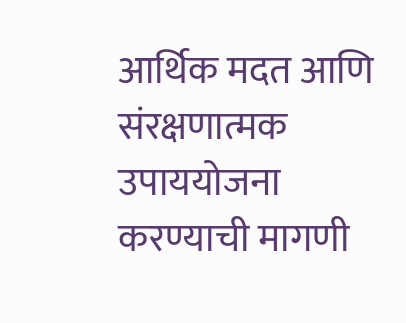आर्थिक मदत आणि संरक्षणात्मक उपाययोजना करण्याची मागणी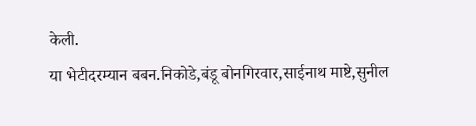केली.
या भेटीदरम्यान बबन.निकोडे,बंडू बोनगिरवार,साईनाथ माष्टे,सुनील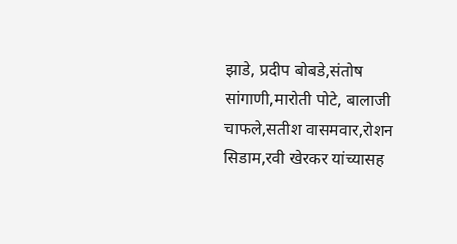झाडे, प्रदीप बोबडे,संतोष सांगाणी,मारोती पोटे, बालाजी चाफले,सतीश वासमवार,रोशन सिडाम,रवी खेरकर यांच्यासह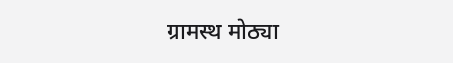ग्रामस्थ मोठ्या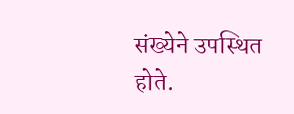संख्येने उपस्थित होते.